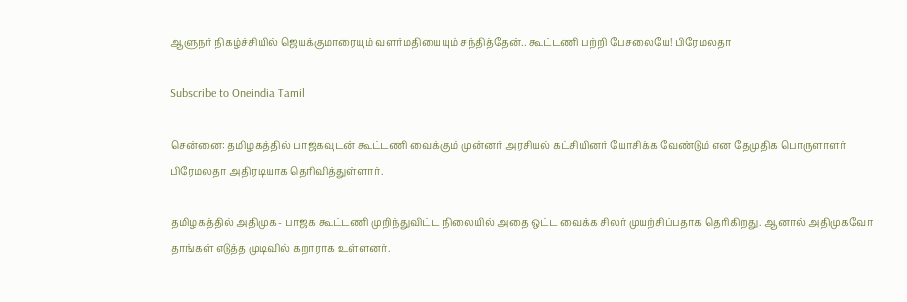ஆளுநர் நிகழ்ச்சியில் ஜெயக்குமாரையும் வளர்மதியையும் சந்தித்தேன்.. கூட்டணி பற்றி பேசலையே! பிரேமலதா

Subscribe to Oneindia Tamil

சென்னை: தமிழகத்தில் பாஜகவுடன் கூட்டணி வைக்கும் முன்னர் அரசியல் கட்சியினர் யோசிக்க வேண்டும் என தேமுதிக பொருளாளர் பிரேமலதா அதிரடியாக தெரிவித்துள்ளார்.

தமிழகத்தில் அதிமுக- பாஜக கூட்டணி முறிந்துவிட்ட நிலையில் அதை ஒட்ட வைக்க சிலர் முயற்சிப்பதாக தெரிகிறது. ஆனால் அதிமுகவோ தாங்கள் எடுத்த முடிவில் கறாராக உள்ளனர்.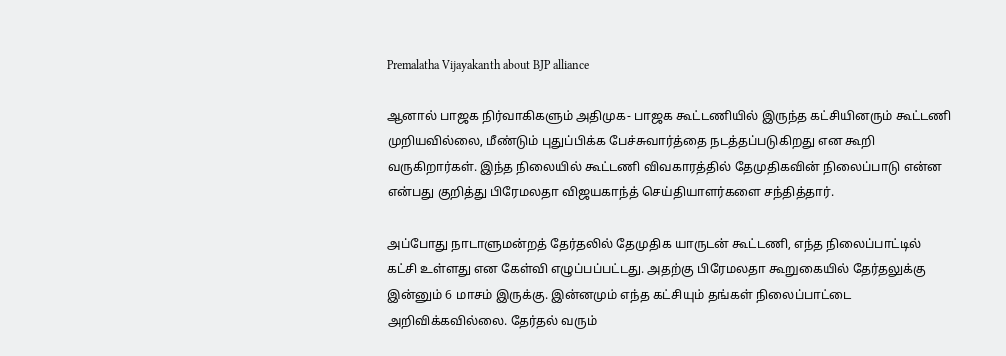Premalatha Vijayakanth about BJP alliance

ஆனால் பாஜக நிர்வாகிகளும் அதிமுக- பாஜக கூட்டணியில் இருந்த கட்சியினரும் கூட்டணி முறியவில்லை, மீண்டும் புதுப்பிக்க பேச்சுவார்த்தை நடத்தப்படுகிறது என கூறி வருகிறார்கள். இந்த நிலையில் கூட்டணி விவகாரத்தில் தேமுதிகவின் நிலைப்பாடு என்ன என்பது குறித்து பிரேமலதா விஜயகாந்த் செய்தியாளர்களை சந்தித்தார்.

அப்போது நாடாளுமன்றத் தேர்தலில் தேமுதிக யாருடன் கூட்டணி, எந்த நிலைப்பாட்டில் கட்சி உள்ளது என கேள்வி எழுப்பப்பட்டது. அதற்கு பிரேமலதா கூறுகையில் தேர்தலுக்கு இன்னும் 6 மாசம் இருக்கு. இன்னமும் எந்த கட்சியும் தங்கள் நிலைப்பாட்டை அறிவிக்கவில்லை. தேர்தல் வரும்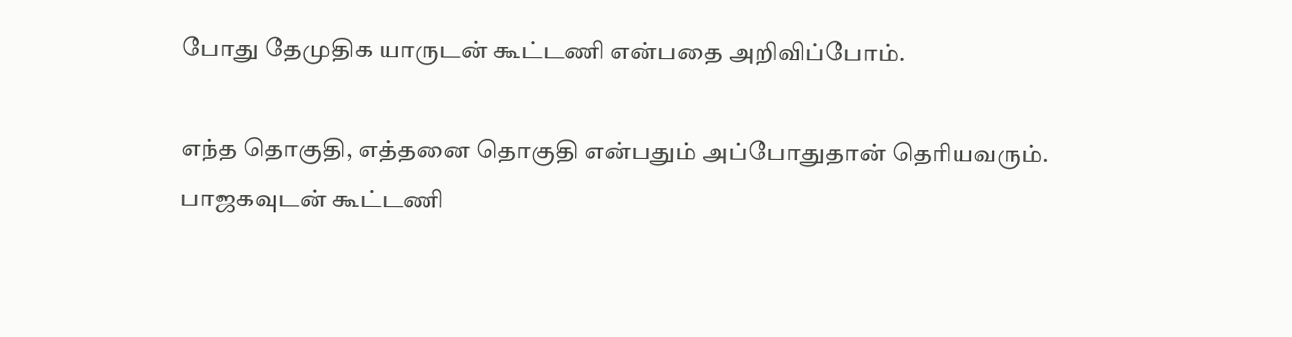போது தேமுதிக யாருடன் கூட்டணி என்பதை அறிவிப்போம்.

எந்த தொகுதி, எத்தனை தொகுதி என்பதும் அப்போதுதான் தெரியவரும். பாஜகவுடன் கூட்டணி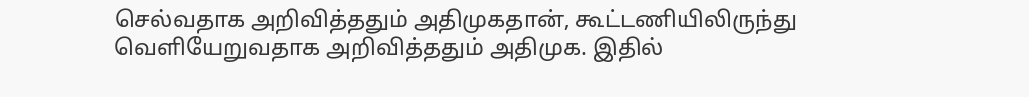செல்வதாக அறிவித்ததும் அதிமுகதான், கூட்டணியிலிருந்து வெளியேறுவதாக அறிவித்ததும் அதிமுக. இதில்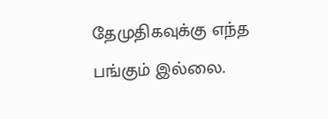தேமுதிகவுக்கு எந்த பங்கும் இல்லை.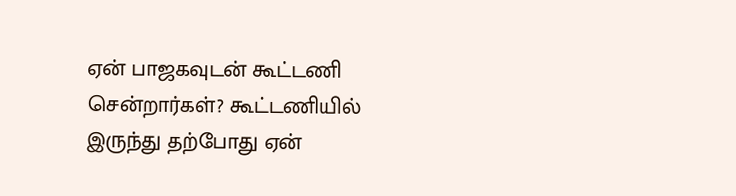ஏன் பாஜகவுடன் கூட்டணி சென்றார்கள்? கூட்டணியில் இருந்து தற்போது ஏன்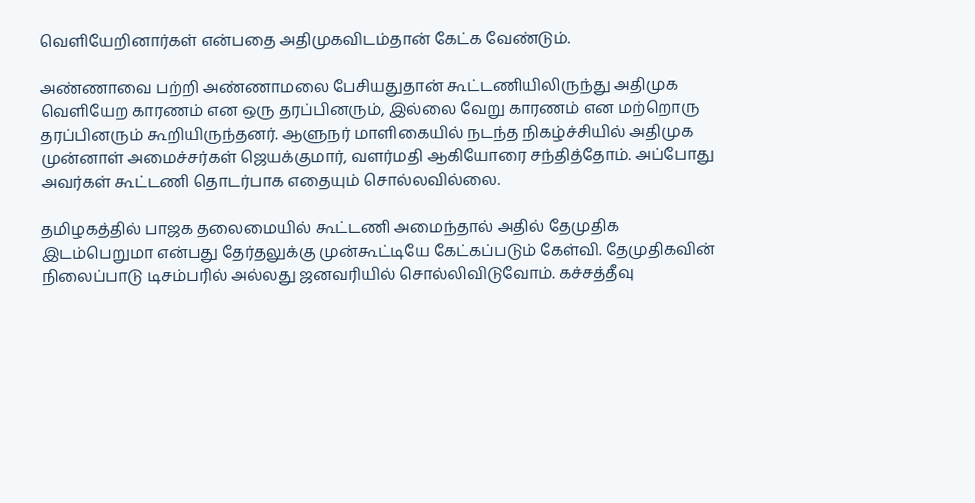வெளியேறினார்கள் என்பதை அதிமுகவிடம்தான் கேட்க வேண்டும்.

அண்ணாவை பற்றி அண்ணாமலை பேசியதுதான் கூட்டணியிலிருந்து அதிமுக வெளியேற காரணம் என ஒரு தரப்பினரும், இல்லை வேறு காரணம் என மற்றொரு தரப்பினரும் கூறியிருந்தனர். ஆளுநர் மாளிகையில் நடந்த நிகழ்ச்சியில் அதிமுக முன்னாள் அமைச்சர்கள் ஜெயக்குமார், வளர்மதி ஆகியோரை சந்தித்தோம். அப்போது அவர்கள் கூட்டணி தொடர்பாக எதையும் சொல்லவில்லை.

தமிழகத்தில் பாஜக தலைமையில் கூட்டணி அமைந்தால் அதில் தேமுதிக இடம்பெறுமா என்பது தேர்தலுக்கு முன்கூட்டியே கேட்கப்படும் கேள்வி. தேமுதிகவின் நிலைப்பாடு டிசம்பரில் அல்லது ஜனவரியில் சொல்லிவிடுவோம். கச்சத்தீவு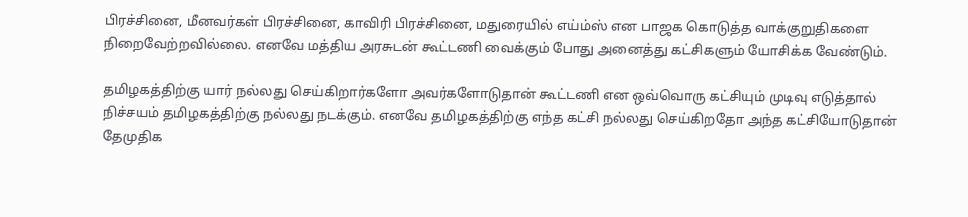பிரச்சினை, மீனவர்கள் பிரச்சினை, காவிரி பிரச்சினை, மதுரையில் எய்ம்ஸ் என பாஜக கொடுத்த வாக்குறுதிகளை நிறைவேற்றவில்லை. எனவே மத்திய அரசுடன் கூட்டணி வைக்கும் போது அனைத்து கட்சிகளும் யோசிக்க வேண்டும்.

தமிழகத்திற்கு யார் நல்லது செய்கிறார்களோ அவர்களோடுதான் கூட்டணி என ஒவ்வொரு கட்சியும் முடிவு எடுத்தால் நிச்சயம் தமிழகத்திற்கு நல்லது நடக்கும். எனவே தமிழகத்திற்கு எந்த கட்சி நல்லது செய்கிறதோ அந்த கட்சியோடுதான் தேமுதிக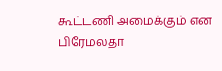கூட்டணி அமைக்கும் என பிரேமலதா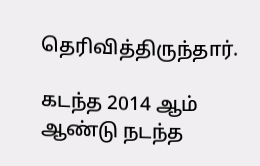தெரிவித்திருந்தார்.

கடந்த 2014 ஆம் ஆண்டு நடந்த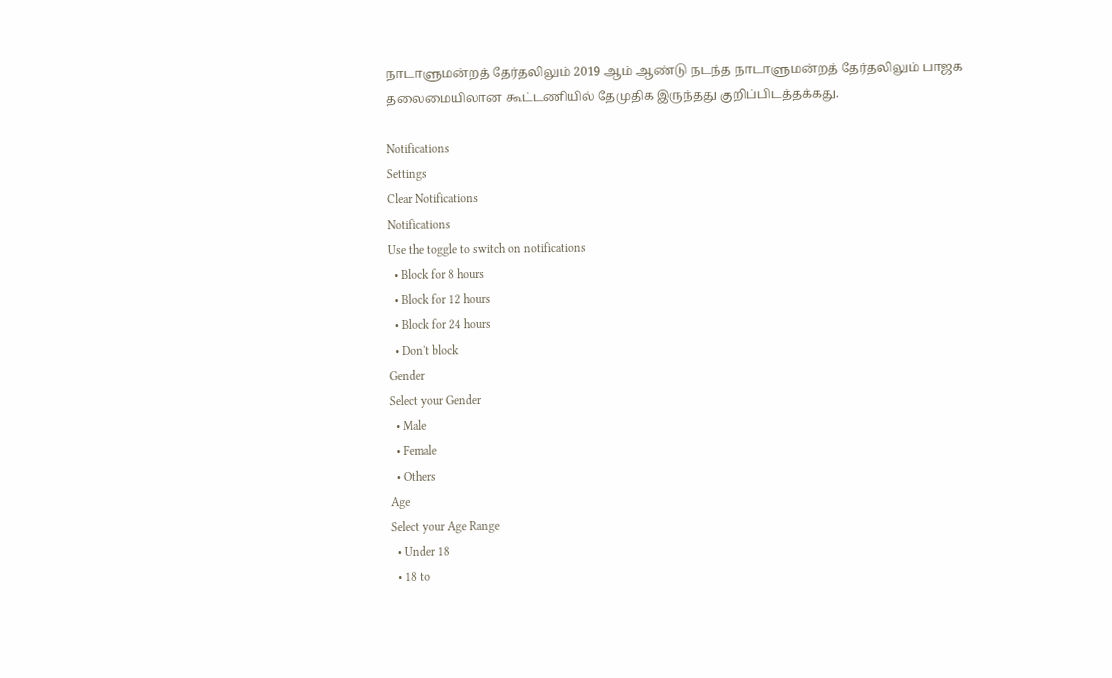நாடாளுமன்றத் தேர்தலிலும் 2019 ஆம் ஆண்டு நடந்த நாடாளுமன்றத் தேர்தலிலும் பாஜக தலைமையிலான கூட்டணியில் தேமுதிக இருந்தது குறிப்பிடத்தக்கது.

Notifications
Settings
Clear Notifications
Notifications
Use the toggle to switch on notifications
  • Block for 8 hours
  • Block for 12 hours
  • Block for 24 hours
  • Don't block
Gender
Select your Gender
  • Male
  • Female
  • Others
Age
Select your Age Range
  • Under 18
  • 18 to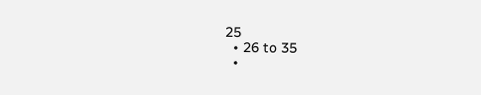25
  • 26 to 35
  •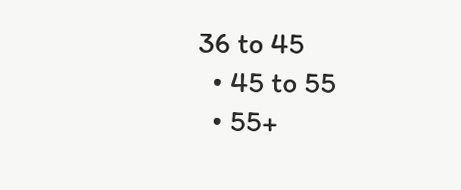36 to 45
  • 45 to 55
  • 55+